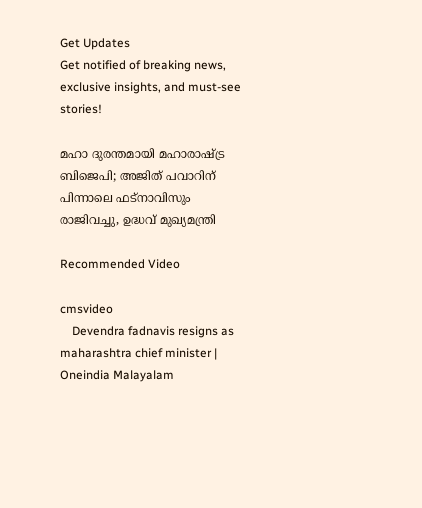Get Updates
Get notified of breaking news, exclusive insights, and must-see stories!

മഹാ ദുരന്തമായി മഹാരാഷ്ട്ര ബിജെപി; അജിത് പവാറിന് പിന്നാലെ ഫട്‌നാവിസും രാജിവച്ചു, ഉദ്ധവ് മുഖ്യമന്ത്രി

Recommended Video

cmsvideo
    Devendra fadnavis resigns as maharashtra chief minister | Oneindia Malayalam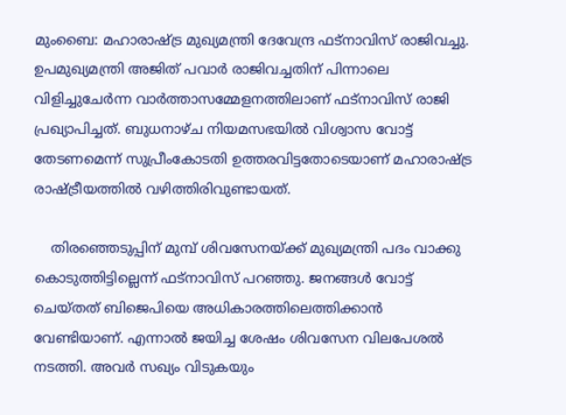മുംബൈ: മഹാരാഷ്ട്ര മുഖ്യമന്ത്രി ദേവേന്ദ്ര ഫട്‌നാവിസ് രാജിവച്ചു. ഉപമുഖ്യമന്ത്രി അജിത് പവാര്‍ രാജിവച്ചതിന് പിന്നാലെ വിളിച്ചുചേര്‍ന്ന വാര്‍ത്താസമ്മേളനത്തിലാണ് ഫട്‌നാവിസ് രാജി പ്രഖ്യാപിച്ചത്. ബുധനാഴ്ച നിയമസഭയില്‍ വിശ്വാസ വോട്ട് തേടണമെന്ന് സുപ്രീംകോടതി ഉത്തരവിട്ടതോടെയാണ് മഹാരാഷ്ട്ര രാഷ്ട്രീയത്തില്‍ വഴിത്തിരിവുണ്ടായത്.

    തിരഞ്ഞെടുപ്പിന് മുമ്പ് ശിവസേനയ്ക്ക് മുഖ്യമന്ത്രി പദം വാക്കു കൊടുത്തിട്ടില്ലെന്ന് ഫട്‌നാവിസ് പറഞ്ഞു. ജനങ്ങള്‍ വോട്ട് ചെയ്തത് ബിജെപിയെ അധികാരത്തിലെത്തിക്കാന്‍ വേണ്ടിയാണ്. എന്നാല്‍ ജയിച്ച ശേഷം ശിവസേന വിലപേശല്‍ നടത്തി. അവര്‍ സഖ്യം വിടുകയും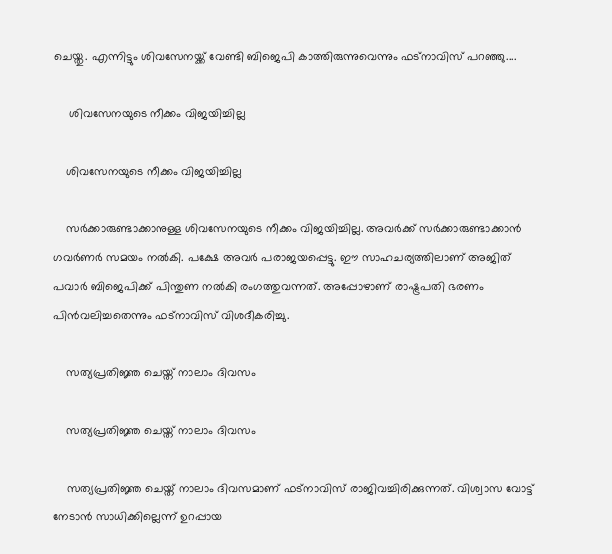ചെയ്തു. എന്നിട്ടും ശിവസേനയ്ക്ക് വേണ്ടി ബിജെപി കാത്തിരുന്നുവെന്നും ഫട്‌നാവിസ് പറഞ്ഞു....

     ശിവസേനയുടെ നീക്കം വിജയിച്ചില്ല

    ശിവസേനയുടെ നീക്കം വിജയിച്ചില്ല

    സര്‍ക്കാരുണ്ടാക്കാനുള്ള ശിവസേനയുടെ നീക്കം വിജയിച്ചില്ല. അവര്‍ക്ക് സര്‍ക്കാരുണ്ടാക്കാന്‍ ഗവര്‍ണര്‍ സമയം നല്‍കി. പക്ഷേ അവര്‍ പരാജയപ്പെട്ടു. ഈ സാഹചര്യത്തിലാണ് അജിത് പവാര്‍ ബിജെപിക്ക് പിന്തുണ നല്‍കി രംഗത്തുവന്നത്. അപ്പോഴാണ് രാഷ്ട്രപതി ഭരണം പിന്‍വലിച്ചതെന്നും ഫട്‌നാവിസ് വിശദീകരിച്ചു.

    സത്യപ്രതിജ്ഞ ചെയ്ത് നാലാം ദിവസം

    സത്യപ്രതിജ്ഞ ചെയ്ത് നാലാം ദിവസം

    സത്യപ്രതിജ്ഞ ചെയ്ത് നാലാം ദിവസമാണ് ഫട്‌നാവിസ് രാജിവച്ചിരിക്കുന്നത്. വിശ്വാസ വോട്ട് നേടാന്‍ സാധിക്കില്ലെന്ന് ഉറപ്പായ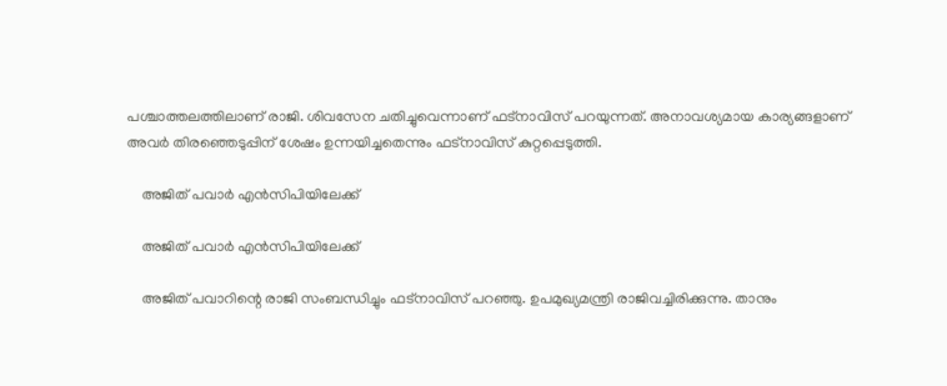പശ്ചാത്തലത്തിലാണ് രാജി. ശിവസേന ചതിച്ചുവെന്നാണ് ഫട്‌നാവിസ് പറയുന്നത്. അനാവശ്യമായ കാര്യങ്ങളാണ് അവര്‍ തിരഞ്ഞെടുപ്പിന് ശേഷം ഉന്നയിച്ചതെന്നും ഫട്‌നാവിസ് കുറ്റപ്പെടുത്തി.

    അജിത് പവാര്‍ എന്‍സിപിയിലേക്ക്

    അജിത് പവാര്‍ എന്‍സിപിയിലേക്ക്

    അജിത് പവാറിന്റെ രാജി സംബന്ധിച്ചും ഫട്‌നാവിസ് പറഞ്ഞു. ഉപമുഖ്യമന്ത്രി രാജിവച്ചിരിക്കുന്നു. താനും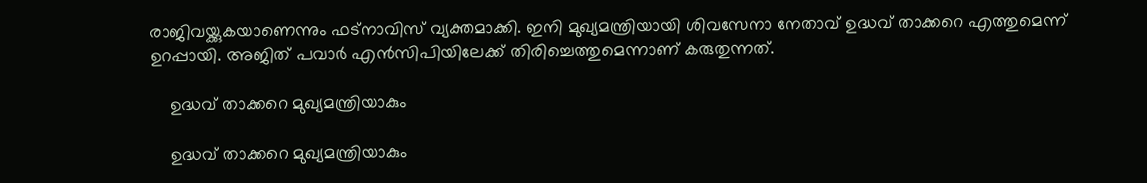രാജിവയ്ക്കുകയാണെന്നും ഫട്‌നാവിസ് വ്യക്തമാക്കി. ഇനി മുഖ്യമന്ത്രിയായി ശിവസേനാ നേതാവ് ഉദ്ധവ് താക്കറെ എത്തുമെന്ന് ഉറപ്പായി. അജിത് പവാര്‍ എന്‍സിപിയിലേക്ക് തിരിച്ചെത്തുമെന്നാണ് കരുതുന്നത്.

    ഉദ്ധവ് താക്കറെ മുഖ്യമന്ത്രിയാകും

    ഉദ്ധവ് താക്കറെ മുഖ്യമന്ത്രിയാകും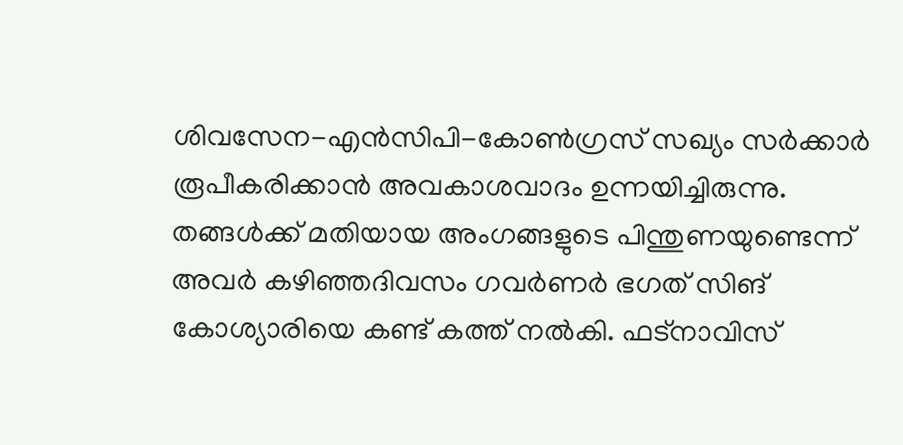ശിവസേന-എന്‍സിപി-കോണ്‍ഗ്രസ് സഖ്യം സര്‍ക്കാര്‍ രൂപീകരിക്കാന്‍ അവകാശവാദം ഉന്നയിച്ചിരുന്നു. തങ്ങള്‍ക്ക് മതിയായ അംഗങ്ങളുടെ പിന്തുണയുണ്ടെന്ന് അവര്‍ കഴിഞ്ഞദിവസം ഗവര്‍ണര്‍ ഭഗത് സിങ് കോശ്യാരിയെ കണ്ട് കത്ത് നല്‍കി. ഫട്‌നാവിസ്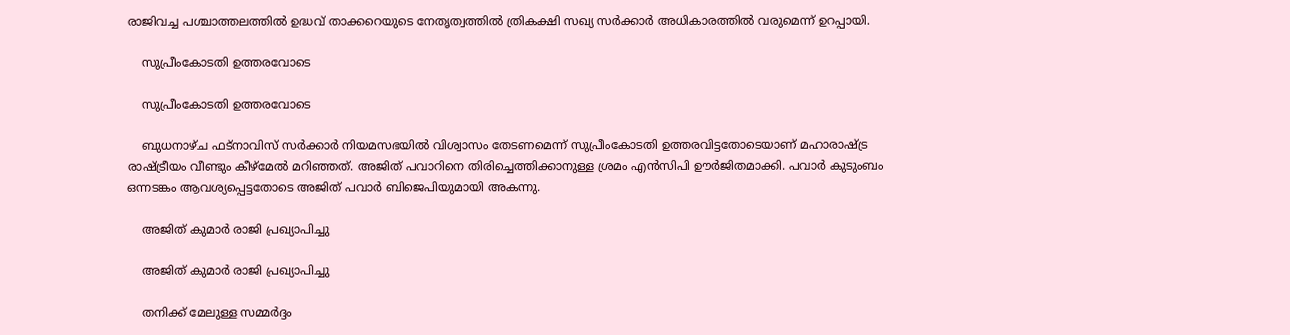രാജിവച്ച പശ്ചാത്തലത്തില്‍ ഉദ്ധവ് താക്കറെയുടെ നേതൃത്വത്തില്‍ ത്രികക്ഷി സഖ്യ സര്‍ക്കാര്‍ അധികാരത്തില്‍ വരുമെന്ന് ഉറപ്പായി.

    സുപ്രീംകോടതി ഉത്തരവോടെ

    സുപ്രീംകോടതി ഉത്തരവോടെ

    ബുധനാഴ്ച ഫട്‌നാവിസ് സര്‍ക്കാര്‍ നിയമസഭയില്‍ വിശ്വാസം തേടണമെന്ന് സുപ്രീംകോടതി ഉത്തരവിട്ടതോടെയാണ് മഹാരാഷ്ട്ര രാഷ്ട്രീയം വീണ്ടും കീഴ്‌മേല്‍ മറിഞ്ഞത്. അജിത് പവാറിനെ തിരിച്ചെത്തിക്കാനുള്ള ശ്രമം എന്‍സിപി ഊര്‍ജിതമാക്കി. പവാര്‍ കുടുംബം ഒന്നടങ്കം ആവശ്യപ്പെട്ടതോടെ അജിത് പവാര്‍ ബിജെപിയുമായി അകന്നു.

    അജിത് കുമാര്‍ രാജി പ്രഖ്യാപിച്ചു

    അജിത് കുമാര്‍ രാജി പ്രഖ്യാപിച്ചു

    തനിക്ക് മേലുള്ള സമ്മര്‍ദ്ദം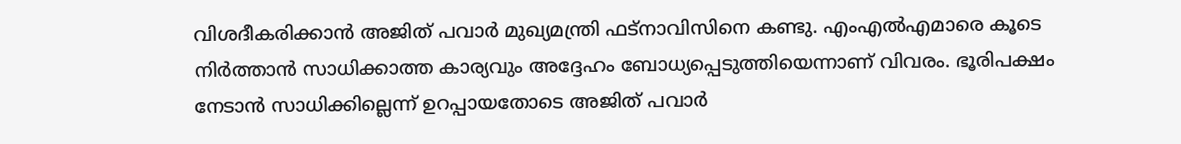വിശദീകരിക്കാന്‍ അജിത് പവാര്‍ മുഖ്യമന്ത്രി ഫട്‌നാവിസിനെ കണ്ടു. എംഎല്‍എമാരെ കൂടെ നിര്‍ത്താന്‍ സാധിക്കാത്ത കാര്യവും അദ്ദേഹം ബോധ്യപ്പെടുത്തിയെന്നാണ് വിവരം. ഭൂരിപക്ഷം നേടാന്‍ സാധിക്കില്ലെന്ന് ഉറപ്പായതോടെ അജിത് പവാര്‍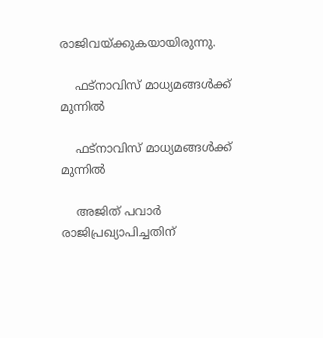രാജിവയ്ക്കുകയായിരുന്നു.

    ഫട്‌നാവിസ് മാധ്യമങ്ങള്‍ക്ക് മുന്നില്‍

    ഫട്‌നാവിസ് മാധ്യമങ്ങള്‍ക്ക് മുന്നില്‍

    അജിത് പവാര്‍ രാജിപ്രഖ്യാപിച്ചതിന്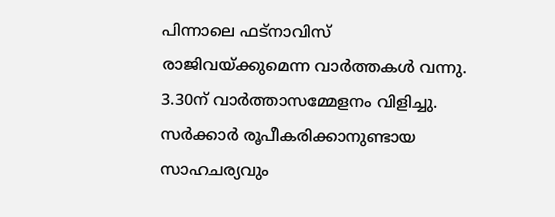പിന്നാലെ ഫട്‌നാവിസ് രാജിവയ്ക്കുമെന്ന വാര്‍ത്തകള്‍ വന്നു. 3.30ന് വാര്‍ത്താസമ്മേളനം വിളിച്ചു. സര്‍ക്കാര്‍ രൂപീകരിക്കാനുണ്ടായ സാഹചര്യവും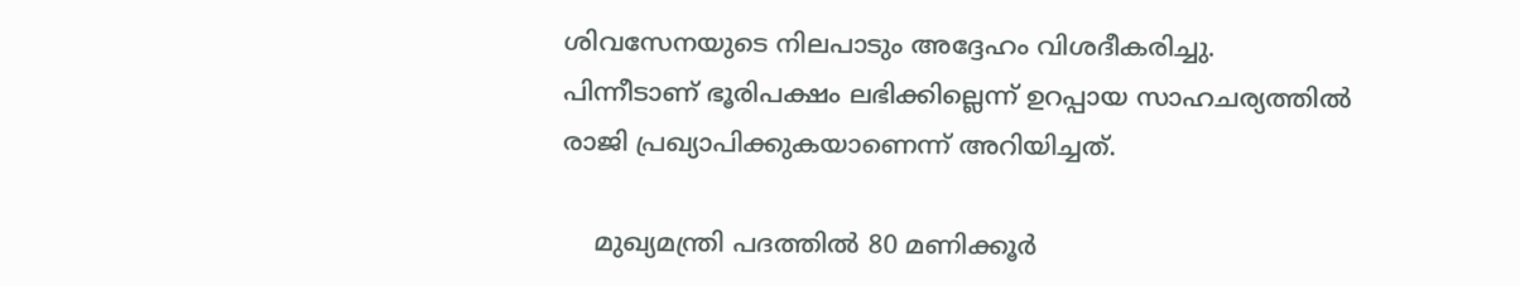ശിവസേനയുടെ നിലപാടും അദ്ദേഹം വിശദീകരിച്ചു. പിന്നീടാണ് ഭൂരിപക്ഷം ലഭിക്കില്ലെന്ന് ഉറപ്പായ സാഹചര്യത്തില്‍ രാജി പ്രഖ്യാപിക്കുകയാണെന്ന് അറിയിച്ചത്.

    മുഖ്യമന്ത്രി പദത്തില്‍ 80 മണിക്കൂര്‍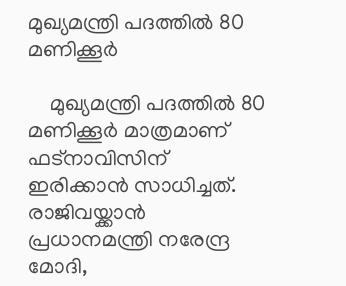മുഖ്യമന്ത്രി പദത്തില്‍ 80 മണിക്കൂര്‍

    മുഖ്യമന്ത്രി പദത്തില്‍ 80 മണിക്കൂര്‍ മാത്രമാണ് ഫട്‌നാവിസിന് ഇരിക്കാന്‍ സാധിച്ചത്. രാജിവയ്ക്കാന്‍ പ്രധാനമന്ത്രി നരേന്ദ്ര മോദി,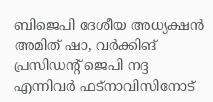ബിജെപി ദേശീയ അധ്യക്ഷന്‍ അമിത് ഷാ, വര്‍ക്കിങ് പ്രസിഡന്റ് ജെപി നദ്ദ എന്നിവര്‍ ഫട്‌നാവിസിനോട്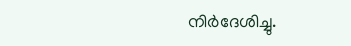നിര്‍ദേശിച്ചു.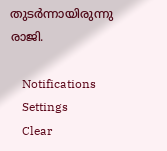തുടര്‍ന്നായിരുന്നു രാജി.

    Notifications
    Settings
    Clear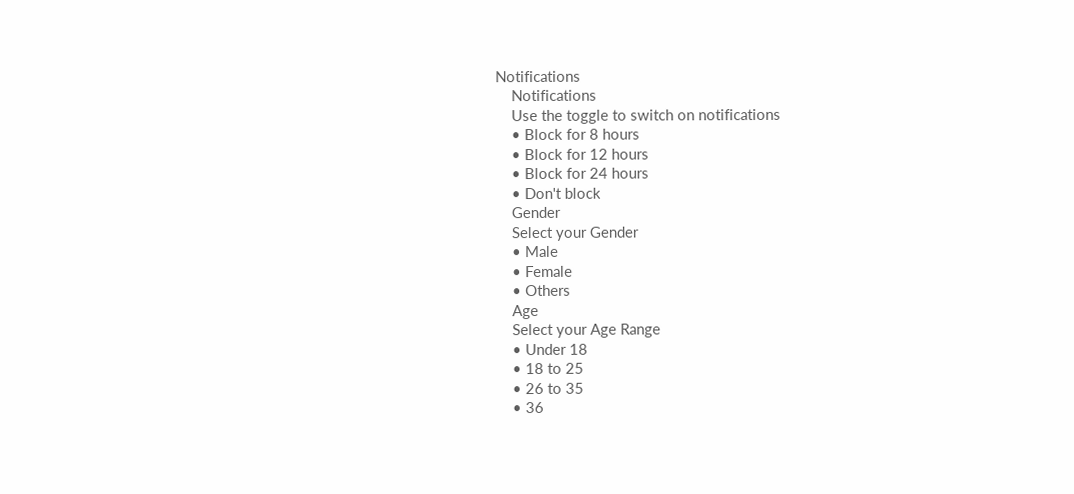Notifications
    Notifications
    Use the toggle to switch on notifications
    • Block for 8 hours
    • Block for 12 hours
    • Block for 24 hours
    • Don't block
    Gender
    Select your Gender
    • Male
    • Female
    • Others
    Age
    Select your Age Range
    • Under 18
    • 18 to 25
    • 26 to 35
    • 36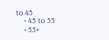to 45
    • 45 to 55
    • 55+